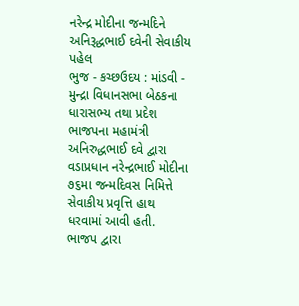નરેન્દ્ર મોદીના જન્મદિને અનિરૂદ્ધભાઈ દવેની સેવાકીય પહેલ
ભુજ - કચ્છઉદય : માંડવી - મુન્દ્રા વિધાનસભા બેઠકના ધારાસભ્ય તથા પ્રદેશ ભાજપના મહામંત્રી અનિરુદ્ધભાઈ દવે દ્વારા વડાપ્રધાન નરેન્દ્રભાઈ મોદીના ૭૬મા જન્મદિવસ નિમિત્તે સેવાકીય પ્રવૃત્તિ હાથ ધરવામાં આવી હતી. ભાજપ દ્વારા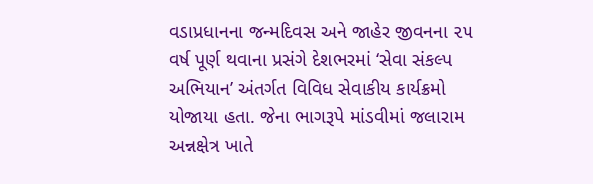વડાપ્રધાનના જન્મદિવસ અને જાહેર જીવનના ૨૫ વર્ષ પૂર્ણ થવાના પ્રસંગે દેશભરમાં ‘સેવા સંકલ્પ અભિયાન’ અંતર્ગત વિવિધ સેવાકીય કાર્યક્રમો યોજાયા હતા. જેના ભાગરૂપે માંડવીમાં જલારામ અન્નક્ષેત્ર ખાતે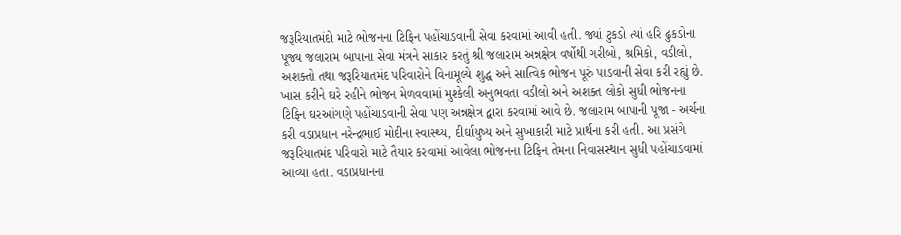જરૂરિયાતમંદો માટે ભોજનના ટિફિન પહોંચાડવાની સેવા કરવામાં આવી હતી. જ્યાં ટુકડો ત્યાં હરિ ઢુકડોના પૂજ્ય જલારામ બાપાના સેવા મંત્રને સાકાર કરતું શ્રી જલારામ અન્નક્ષેત્ર વર્ષોથી ગરીબો, શ્રમિકો, વડીલો, અશક્તો તથા જરૂરિયાતમંદ પરિવારોને વિનામૂલ્યે શુદ્ધ અને સાત્વિક ભોજન પૂરું પાડવાની સેવા કરી રહ્યું છે. ખાસ કરીને ઘરે રહીને ભોજન મેળવવામાં મુશ્કેલી અનુભવતા વડીલો અને અશક્ત લોકો સુધી ભોજનના ટિફિન ઘરઆંગણે પહોંચાડવાની સેવા પણ અન્નક્ષેત્ર દ્વારા કરવામાં આવે છે. જલારામ બાપાની પૂજા - અર્ચના કરી વડાપ્રધાન નરેન્દ્રભાઈ મોદીના સ્વાસ્થ્ય, દીર્ઘાયુષ્ય અને સુખાકારી માટે પ્રાર્થના કરી હતી. આ પ્રસંગે જરૂરિયાતમંદ પરિવારો માટે તૈયાર કરવામાં આવેલા ભોજનના ટિફિન તેમના નિવાસસ્થાન સુધી પહોંચાડવામાં આવ્યા હતા. વડાપ્રધાનના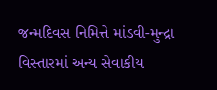જન્મદિવસ નિમિત્તે માંડવી-મુન્દ્રા વિસ્તારમાં અન્ય સેવાકીય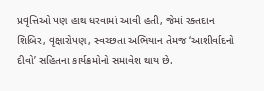પ્રવૃત્તિઓ પણ હાથ ધરવામાં આવી હતી, જેમાં રક્તદાન શિબિર, વૃક્ષારોપણ, સ્વચ્છતા અભિયાન તેમજ ‘આશીર્વાદનો દીવો’ સહિતના કાર્યક્રમોનો સમાવેશ થાય છે.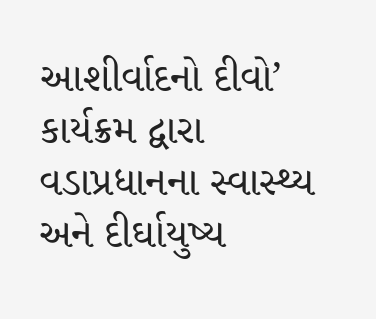આશીર્વાદનો દીવો’ કાર્યક્રમ દ્વારા વડાપ્રધાનના સ્વાસ્થ્ય અને દીર્ઘાયુષ્ય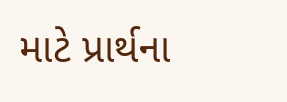માટે પ્રાર્થના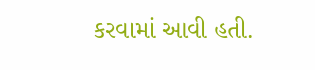કરવામાં આવી હતી.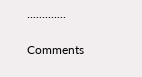.............

Comments